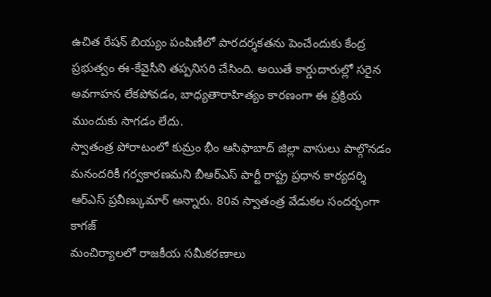ఉచిత రేషన్ బియ్యం పంపిణీలో పారదర్శకతను పెంచేందుకు కేంద్ర ప్రభుత్వం ఈ-కేవైసీని తప్పనిసరి చేసింది. అయితే కార్డుదారుల్లో సరైన అవగాహన లేకపోవడం, బాధ్యతారాహిత్యం కారణంగా ఈ ప్రక్రియ ముందుకు సాగడం లేదు.
స్వాతంత్ర పోరాటంలో కుమ్రం భీం ఆసిఫాబాద్ జిల్లా వాసులు పాల్గొనడం మనందరికీ గర్వకారణమని బీఆర్ఎస్ పార్టీ రాష్ట్ర ప్రధాన కార్యదర్శి ఆర్ఎస్ ప్రవీణ్కుమార్ అన్నారు. 80వ స్వాతంత్ర వేడుకల సందర్భంగా కాగజ్
మంచిర్యాలలో రాజకీయ సమీకరణాలు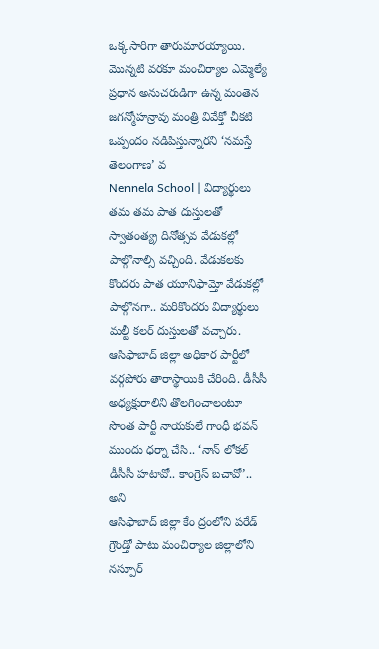ఒక్కసారిగా తారుమారయ్యాయి. మొన్నటి వరకూ మంచిర్యాల ఎమ్మెల్యే ప్రధాన అనుచరుడిగా ఉన్న మంతెన జగన్మోహన్రావు మంత్రి వివేక్తో చీకటి ఒప్పందం నడిపిస్తున్నారని ‘నమస్తే తెలంగాణ’ వ
Nennela School | విద్యార్థులు తమ తమ పాత దుస్తులతో స్వాతంత్య్ర దినోత్సవ వేడుకల్లో పాల్గొనాల్సి వచ్చింది. వేడుకలకు కొందరు పాత యూనిఫామ్తో వేడుకల్లో పాల్గొనగా.. మరికొందరు విద్యార్థులు మల్టీ కలర్ దుస్తులతో వచ్చారు.
ఆసిఫాబాద్ జిల్లా అధికార పార్టీలో వర్గపోరు తారాస్థాయికి చేరింది. డీసీసీ అధ్యక్షురాలిని తొలగించాలంటూ సొంత పార్టీ నాయకులే గాంధీ భవన్ ముందు ధర్నా చేసి.. ‘నాన్ లోకల్ డీసీసీ హటావో.. కాంగ్రెస్ బచావో’.. అని
ఆసిఫాబాద్ జిల్లా కేం ద్రంలోని పరేడ్ గ్రౌండ్తో పాటు మంచిర్యాల జిల్లాలోని నస్పూర్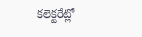కలెక్టరేట్లో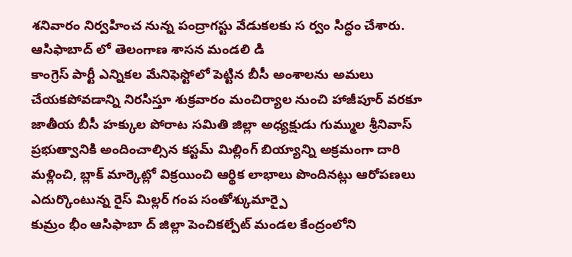శనివారం నిర్వహించ నున్న పంద్రాగస్టు వేడుకలకు స ర్వం సిద్ధం చేశారు. ఆసిఫాబాద్ లో తెలంగాణ శాసన మండలి డి
కాంగ్రెస్ పార్టీ ఎన్నికల మేనిఫెస్టోలో పెట్టిన బీసీ అంశాలను అమలు చేయకపోవడాన్ని నిరసిస్తూ శుక్రవారం మంచిర్యాల నుంచి హాజీపూర్ వరకూ జాతీయ బీసీ హక్కుల పోరాట సమితి జిల్లా అధ్యక్షుడు గుమ్ముల శ్రీనివాస్
ప్రభుత్వానికి అందించాల్సిన కస్టమ్ మిల్లింగ్ బియ్యాన్ని అక్రమంగా దారి మళ్లించి, బ్లాక్ మార్కెట్లో విక్రయించి ఆర్థిక లాభాలు పొందినట్లు ఆరోపణలు ఎదుర్కొంటున్న రైస్ మిల్లర్ గంప సంతోశ్కుమార్పై
కుమ్రం భీం ఆసిఫాబా ద్ జిల్లా పెంచికల్పేట్ మండల కేంద్రంలోని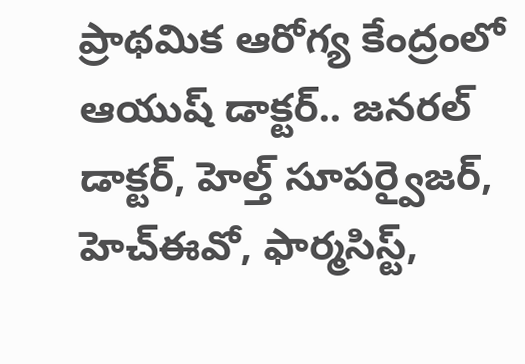ప్రాథమిక ఆరోగ్య కేంద్రంలో ఆయుష్ డాక్టర్.. జనరల్ డాక్టర్, హెల్త్ సూపర్వైజర్, హెచ్ఈవో, ఫార్మసిస్ట్,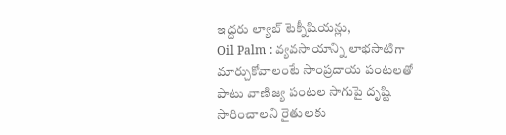ఇద్దరు ల్యాబ్ టెక్నీషియన్లు,
Oil Palm : వ్యవసాయాన్ని లాభసాటిగా మార్చుకోవాలంటే సాంప్రదాయ పంటలతో పాటు వాణిజ్య పంటల సాగుపై దృష్టి సారించాలని రైతులకు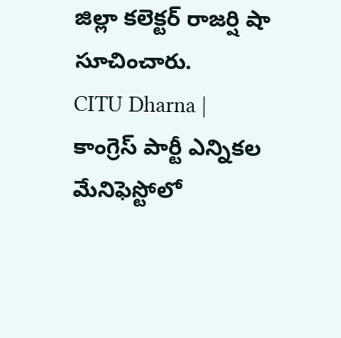జిల్లా కలెక్టర్ రాజర్షి షా సూచించారు.
CITU Dharna | కాంగ్రెస్ పార్టీ ఎన్నికల మేనిఫెస్టోలో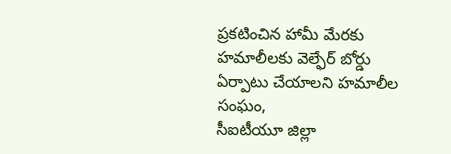ప్రకటించిన హామీ మేరకు హమాలీలకు వెల్ఫేర్ బోర్డు ఏర్పాటు చేయాలని హమాలీల సంఘం,
సీఐటీయూ జిల్లా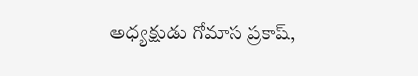అధ్యక్షుడు గోమాస ప్రకాష్,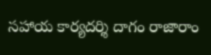సహాయ కార్యదర్శి దాగం రాజారాం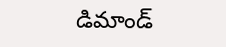డిమాండ్